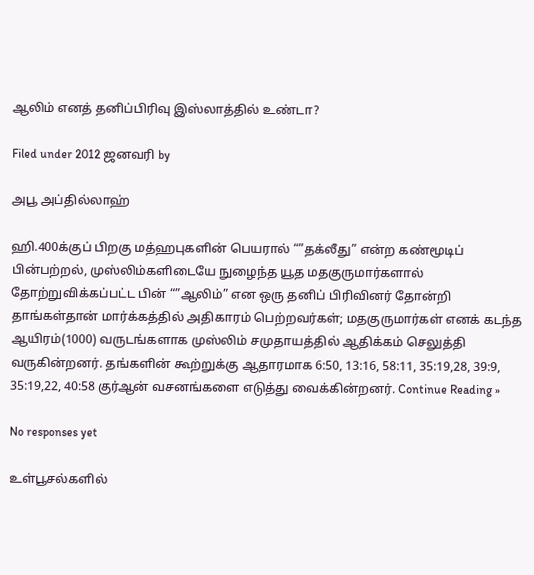ஆலிம் எனத் தனிப்பிரிவு இஸ்லாத்தில் உண்டா?

Filed under 2012 ஜனவரி by

அபூ அப்தில்லாஹ்

ஹி.400க்குப் பிறகு மத்ஹபுகளின் பெயரால் “”தக்லீது” என்ற கண்மூடிப் பின்பற்றல், முஸ்லிம்களிடையே நுழைந்த யூத மதகுருமார்களால் தோற்றுவிக்கப்பட்ட பின் “”ஆலிம்” என ஒரு தனிப் பிரிவினர் தோன்றி தாங்கள்தான் மார்க்கத்தில் அதிகாரம் பெற்றவர்கள்; மதகுருமார்கள் எனக் கடந்த ஆயிரம்(1000) வருடங்களாக முஸ்லிம் சமுதாயத்தில் ஆதிக்கம் செலுத்தி வருகின்றனர். தங்களின் கூற்றுக்கு ஆதாரமாக 6:50, 13:16, 58:11, 35:19,28, 39:9, 35:19,22, 40:58 குர்ஆன் வசனங்களை எடுத்து வைக்கின்றனர். Continue Reading »

No responses yet

உள்பூசல்களில்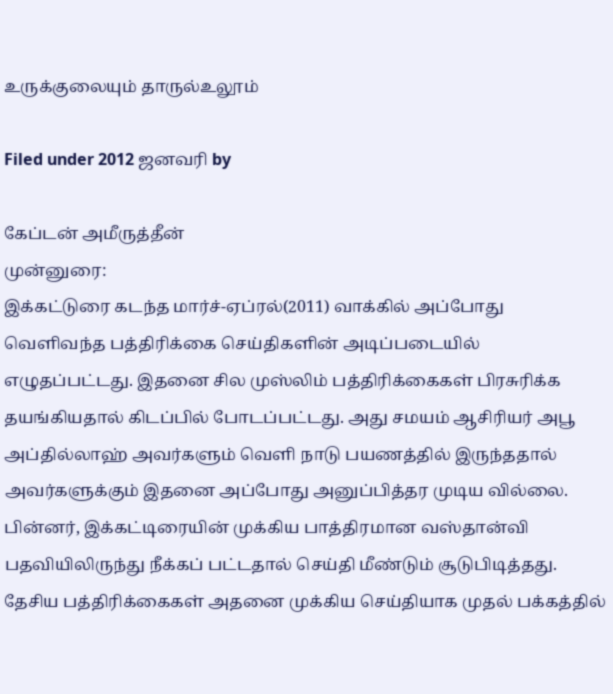உருக்குலையும் தாருல்உலூம்

Filed under 2012 ஜனவரி by

கேப்டன் அமீருத்தீன்
முன்னுரை:
இக்கட்டுரை கடந்த மார்ச்-ஏப்ரல்(2011) வாக்கில் அப்போது வெளிவந்த பத்திரிக்கை செய்திகளின் அடிப்படையில் எழுதப்பட்டது. இதனை சில முஸ்லிம் பத்திரிக்கைகள் பிரசுரிக்க தயங்கியதால் கிடப்பில் போடப்பட்டது. அது சமயம் ஆசிரியர் அபூ அப்தில்லாஹ் அவர்களும் வெளி நாடு பயணத்தில் இருந்ததால் அவர்களுக்கும் இதனை அப்போது அனுப்பித்தர முடிய வில்லை. பின்னர், இக்கட்டிரையின் முக்கிய பாத்திரமான வஸ்தான்வி பதவியிலிருந்து நீக்கப் பட்டதால் செய்தி மீண்டும் சூடுபிடித்தது. தேசிய பத்திரிக்கைகள் அதனை முக்கிய செய்தியாக முதல் பக்கத்தில்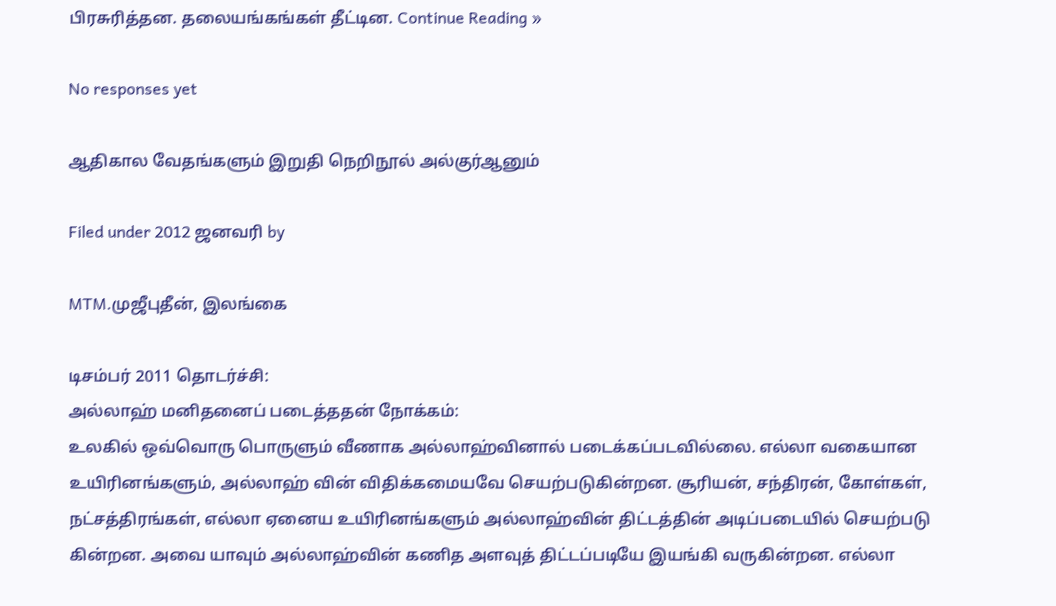பிரசுரித்தன. தலையங்கங்கள் தீட்டின. Continue Reading »

No responses yet

ஆதிகால வேதங்களும் இறுதி நெறிநூல் அல்குர்ஆனும்

Filed under 2012 ஜனவரி by

MTM.முஜீபுதீன், இலங்கை

டிசம்பர் 2011 தொடர்ச்சி:
அல்லாஹ் மனிதனைப் படைத்ததன் நோக்கம்:
உலகில் ஒவ்வொரு பொருளும் வீணாக அல்லாஹ்வினால் படைக்கப்படவில்லை. எல்லா வகையான உயிரினங்களும், அல்லாஹ் வின் விதிக்கமையவே செயற்படுகின்றன. சூரியன், சந்திரன், கோள்கள், நட்சத்திரங்கள், எல்லா ஏனைய உயிரினங்களும் அல்லாஹ்வின் திட்டத்தின் அடிப்படையில் செயற்படு கின்றன. அவை யாவும் அல்லாஹ்வின் கணித அளவுத் திட்டப்படியே இயங்கி வருகின்றன. எல்லா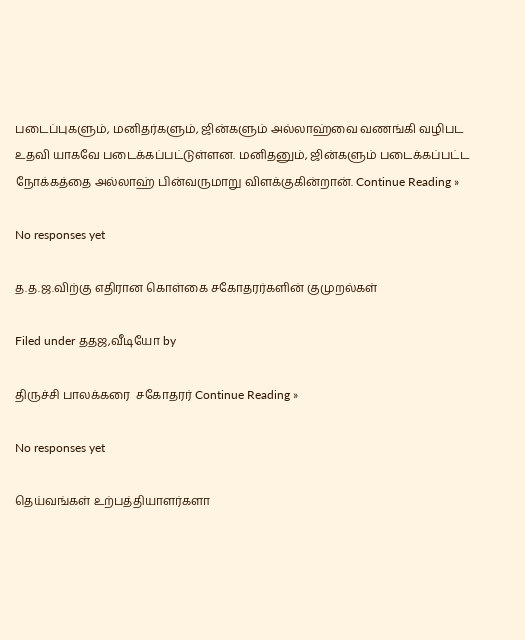படைப்புகளும், மனிதர்களும், ஜின்களும் அல்லாஹ்வை வணங்கி வழிபட உதவி யாகவே படைக்கப்பட்டுள்ளன. மனிதனும், ஜின்களும் படைக்கப்பட்ட நோக்கத்தை அல்லாஹ் பின்வருமாறு விளக்குகின்றான். Continue Reading »

No responses yet

த.த.ஜ.விற்கு எதிரான கொள்கை சகோதரர்களின் குமுறல்கள்

Filed under ததஜ,வீடியோ by

திருச்சி பாலக்கரை  சகோதரர் Continue Reading »

No responses yet

தெய்வங்கள் உற்பத்தியாளர்களா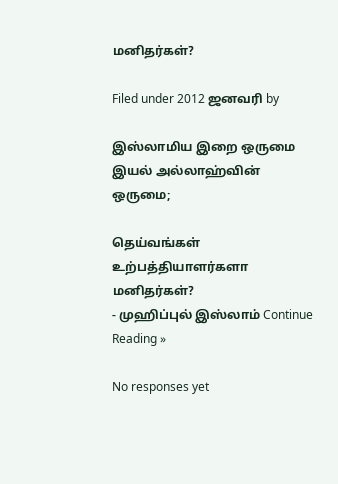மனிதர்கள்?

Filed under 2012 ஜனவரி by

இஸ்லாமிய இறை ஒருமை இயல் அல்லாஹ்வின் ஒருமை;

தெய்வங்கள் உற்பத்தியாளர்களா மனிதர்கள்?
- முஹிப்புல் இஸ்லாம் Continue Reading »

No responses yet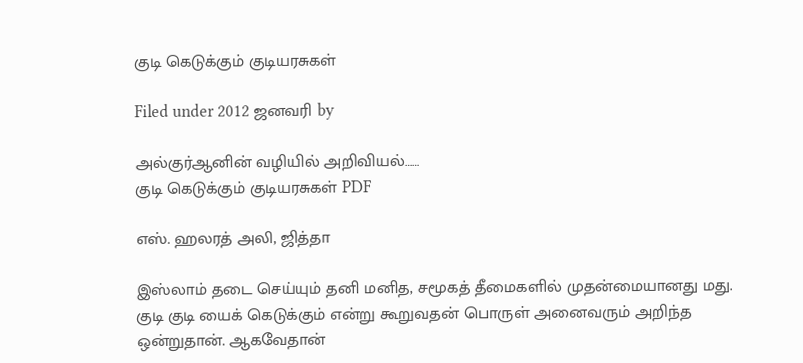குடி கெடுக்கும் குடியரசுகள்

Filed under 2012 ஜனவரி by

அல்குர்ஆனின் வழியில் அறிவியல்……
குடி கெடுக்கும் குடியரசுகள் PDF

எஸ். ஹலரத் அலி, ஜித்தா

இஸ்லாம் தடை செய்யும் தனி மனித, சமூகத் தீமைகளில் முதன்மையானது மது. குடி குடி யைக் கெடுக்கும் என்று கூறுவதன் பொருள் அனைவரும் அறிந்த ஒன்றுதான். ஆகவேதான்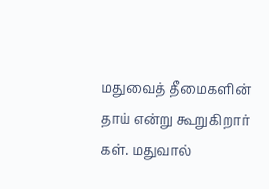மதுவைத் தீமைகளின் தாய் என்று கூறுகிறார் கள். மதுவால்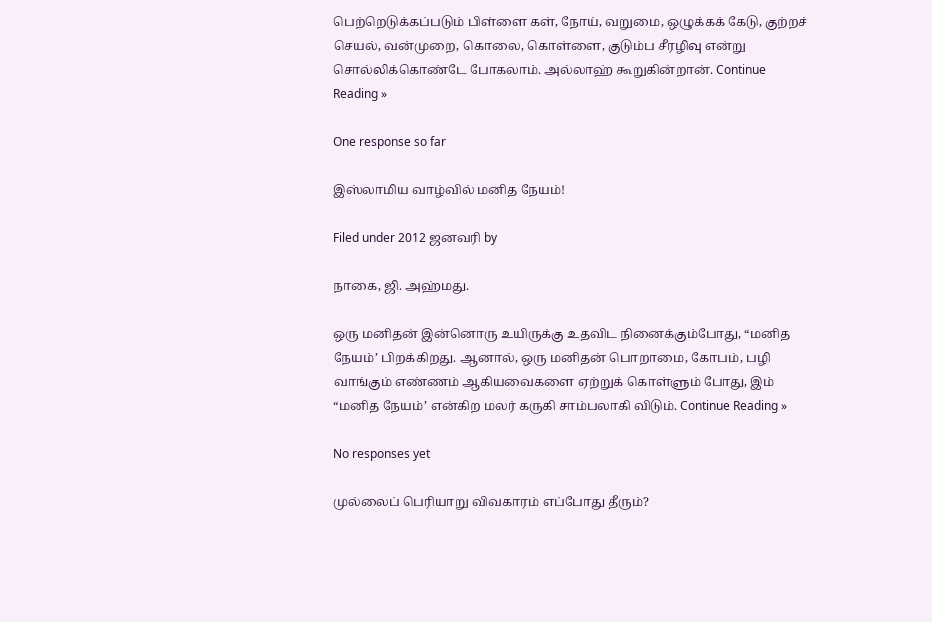பெற்றெடுக்கப்படும் பிள்ளை கள், நோய், வறுமை, ஒழுக்கக் கேடு, குற்றச் செயல், வன்முறை, கொலை, கொள்ளை, குடும்ப சீரழிவு என்று சொல்லிக்கொண்டே போகலாம். அல்லாஹ் கூறுகின்றான். Continue Reading »

One response so far

இஸ்லாமிய வாழ்வில் மனித நேயம்!

Filed under 2012 ஜனவரி by

நாகை, ஜி. அஹ்மது.

ஒரு மனிதன் இன்னொரு உயிருக்கு உதவிட நினைக்கும்போது, “மனித நேயம்’ பிறக்கிறது. ஆனால், ஒரு மனிதன் பொறாமை, கோபம், பழி வாங்கும் எண்ணம் ஆகியவைகளை ஏற்றுக் கொள்ளும் போது, இம் “மனித நேயம்’ என்கிற மலர் கருகி சாம்பலாகி விடும். Continue Reading »

No responses yet

முல்லைப் பெரியாறு விவகாரம் எப்போது தீரும்?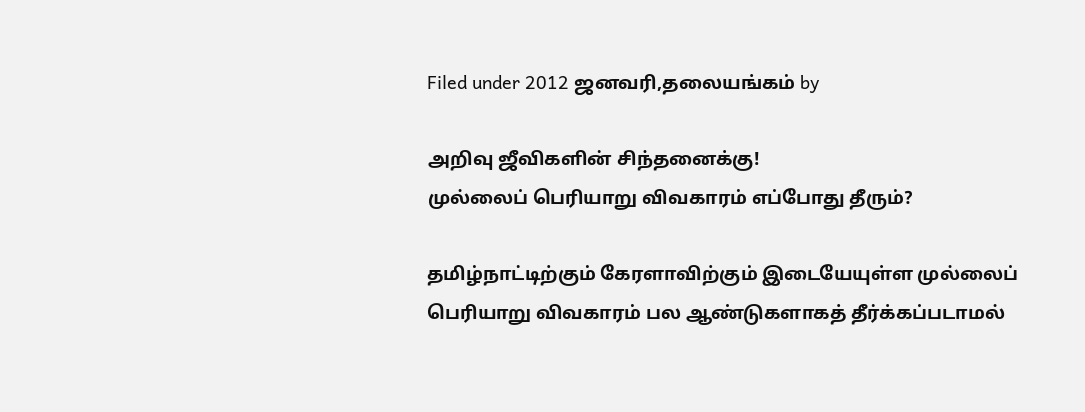Filed under 2012 ஜனவரி,தலையங்கம் by

அறிவு ஜீவிகளின் சிந்தனைக்கு!
முல்லைப் பெரியாறு விவகாரம் எப்போது தீரும்?

தமிழ்நாட்டிற்கும் கேரளாவிற்கும் இடையேயுள்ள முல்லைப் பெரியாறு விவகாரம் பல ஆண்டுகளாகத் தீர்க்கப்படாமல்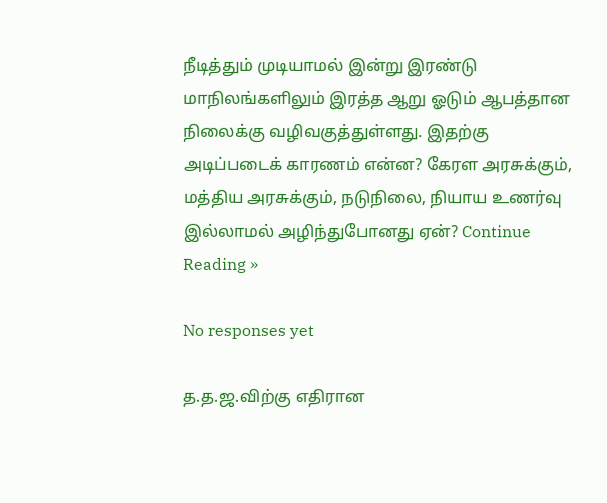நீடித்தும் முடியாமல் இன்று இரண்டு மாநிலங்களிலும் இரத்த ஆறு ஓடும் ஆபத்தான நிலைக்கு வழிவகுத்துள்ளது. இதற்கு அடிப்படைக் காரணம் என்ன? கேரள அரசுக்கும், மத்திய அரசுக்கும், நடுநிலை, நியாய உணர்வு இல்லாமல் அழிந்துபோனது ஏன்? Continue Reading »

No responses yet

த.த.ஜ.விற்கு எதிரான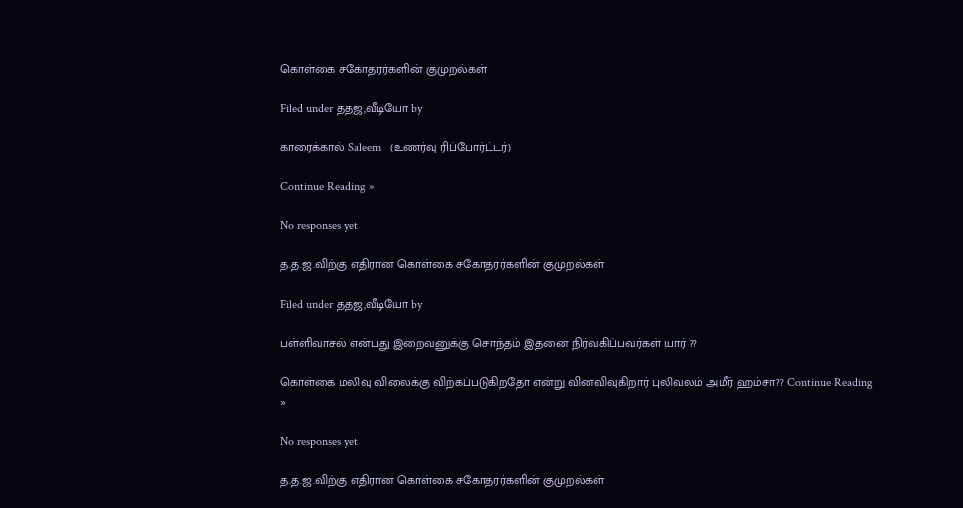கொள்கை சகோதரர்களின் குமுறல்கள்

Filed under ததஜ,வீடியோ by

காரைக்கால் Saleem   (உணர்வு ரிப்போர்ட்டர்)

Continue Reading »

No responses yet

த.த.ஜ.விற்கு எதிரான கொள்கை சகோதரர்களின் குமுறல்கள்

Filed under ததஜ,வீடியோ by

பள்ளிவாசல் என்பது இறைவனுக்கு சொந்தம் இதனை நிர்வகிப்பவர்கள் யார் ??

கொள்கை மலிவு விலைக்கு விற்கப்படுகிறதோ என்று வினவிவுகிறார் புலிவலம் அமீர் ஹம்சா?? Continue Reading »

No responses yet

த.த.ஜ.விற்கு எதிரான கொள்கை சகோதரர்களின் குமுறல்கள்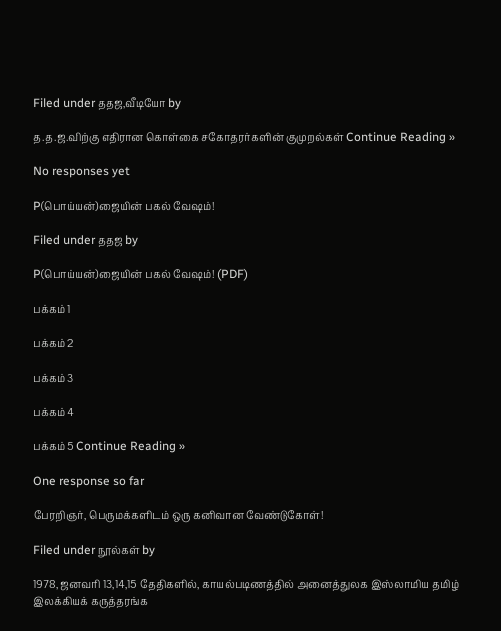Filed under ததஜ,வீடியோ by

த.த.ஜ.விற்கு எதிரான கொள்கை சகோதரர்களின் குமுறல்கள் Continue Reading »

No responses yet

P(பொய்யன்)ஜையின் பகல் வேஷம்!

Filed under ததஜ by

P(பொய்யன்)ஜையின் பகல் வேஷம்! (PDF)

பக்கம் 1

பக்கம் 2

பக்கம் 3

பக்கம் 4

பக்கம் 5 Continue Reading »

One response so far

பேரறிஞர், பெருமக்களிடம் ஒரு கனிவான வேண்டுகோள்!

Filed under நூல்கள் by

1978, ஜனவரி 13,14,15 தேதிகளில், காயல்படிணத்தில் அனைத்துலக இஸ்லாமிய தமிழ்
இலக்கியக் கருத்தரங்க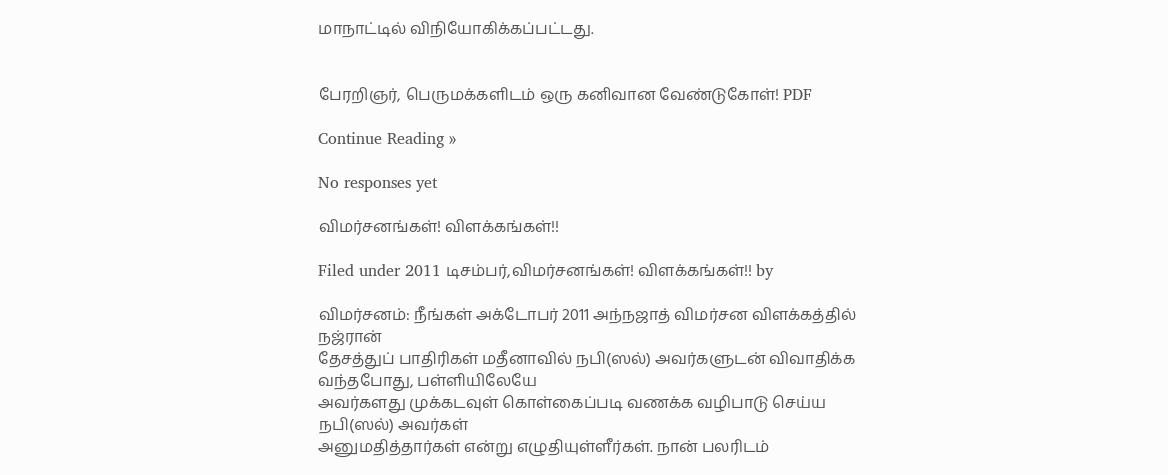மாநாட்டில் விநியோகிக்கப்பட்டது.


பேரறிஞர், பெருமக்களிடம் ஒரு கனிவான வேண்டுகோள்! PDF

Continue Reading »

No responses yet

விமர்சனங்கள்! விளக்கங்கள்!!

Filed under 2011 டிசம்பர்,விமர்சனங்கள்! விளக்கங்கள்!! by

விமர்சனம்: நீங்கள் அக்டோபர் 2011 அந்நஜாத் விமர்சன விளக்கத்தில் நஜ்ரான்
தேசத்துப் பாதிரிகள் மதீனாவில் நபி(ஸல்) அவர்களுடன் விவாதிக்க வந்தபோது, பள்ளியிலேயே
அவர்களது முக்கடவுள் கொள்கைப்படி வணக்க வழிபாடு செய்ய நபி(ஸல்) அவர்கள்
அனுமதித்தார்கள் என்று எழுதியுள்ளீர்கள். நான் பலரிடம்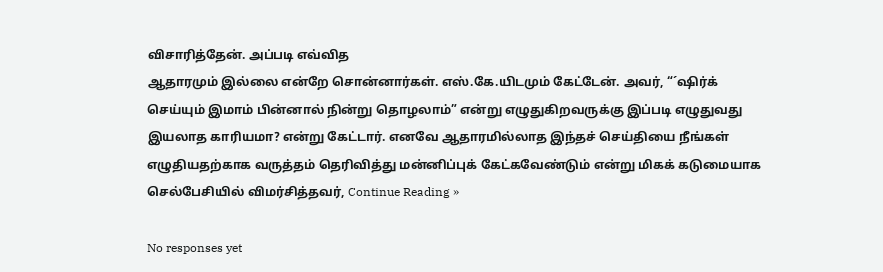விசாரித்தேன். அப்படி எவ்வித
ஆதாரமும் இல்லை என்றே சொன்னார்கள். எஸ்.கே.யிடமும் கேட்டேன். அவர், “´ஷிர்க்
செய்யும் இமாம் பின்னால் நின்று தொழலாம்” என்று எழுதுகிறவருக்கு இப்படி எழுதுவது
இயலாத காரியமா? என்று கேட்டார். எனவே ஆதாரமில்லாத இந்தச் செய்தியை நீங்கள்
எழுதியதற்காக வருத்தம் தெரிவித்து மன்னிப்புக் கேட்கவேண்டும் என்று மிகக் கடுமையாக
செல்பேசியில் விமர்சித்தவர், Continue Reading »

No responses yet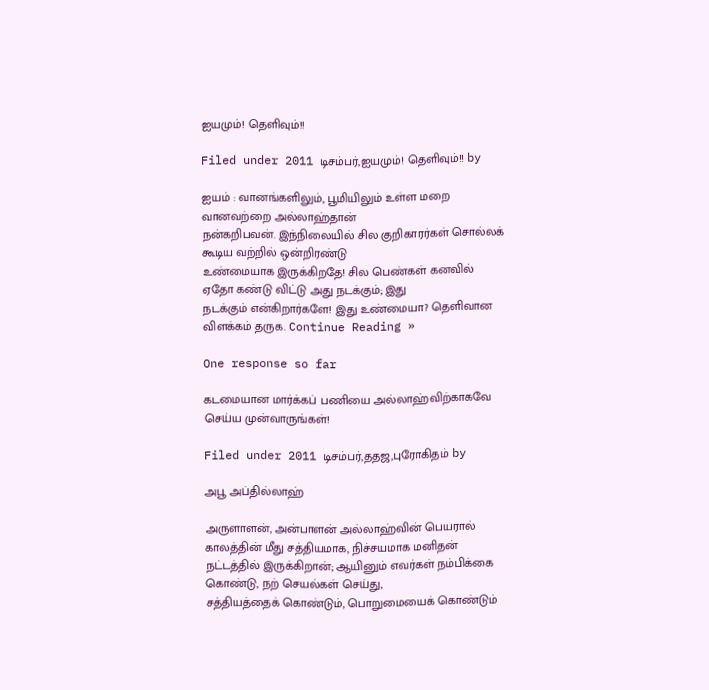ஐயமும்! தெளிவும்!!

Filed under 2011 டிசம்பர்,ஐயமும்! தெளிவும்!! by

ஐயம் : வானங்களிலும், பூமியிலும் உள்ள மறை வானவற்றை அல்லாஹ்தான்
நன்கறிபவன். இந்நிலையில் சில குறிகாரர்கள் சொல்லக் கூடிய வற்றில் ஒன்றிரண்டு
உண்மையாக இருக்கிறதே! சில பெண்கள் கனவில் ஏதோ கண்டு விட்டு அது நடக்கும்; இது
நடக்கும் என்கிறார்களே! இது உண்மையா? தெளிவான விளக்கம் தருக. Continue Reading »

One response so far

கடமையான மார்க்கப் பணியை அல்லாஹ்விற்காகவே செய்ய முன்வாருங்கள்!

Filed under 2011 டிசம்பர்,ததஜ,புரோகிதம் by

அபூ அப்தில்லாஹ்

அருளாளன், அன்பாளன் அல்லாஹ்வின் பெயரால் காலத்தின் மீது சத்தியமாக, நிச்சயமாக மனிதன்
நட்டத்தில் இருக்கிறான்; ஆயினும் எவர்கள் நம்பிக்கை கொண்டு, நற் செயல்கள் செய்து,
சத்தியத்தைக் கொண்டும், பொறுமையைக் கொண்டும்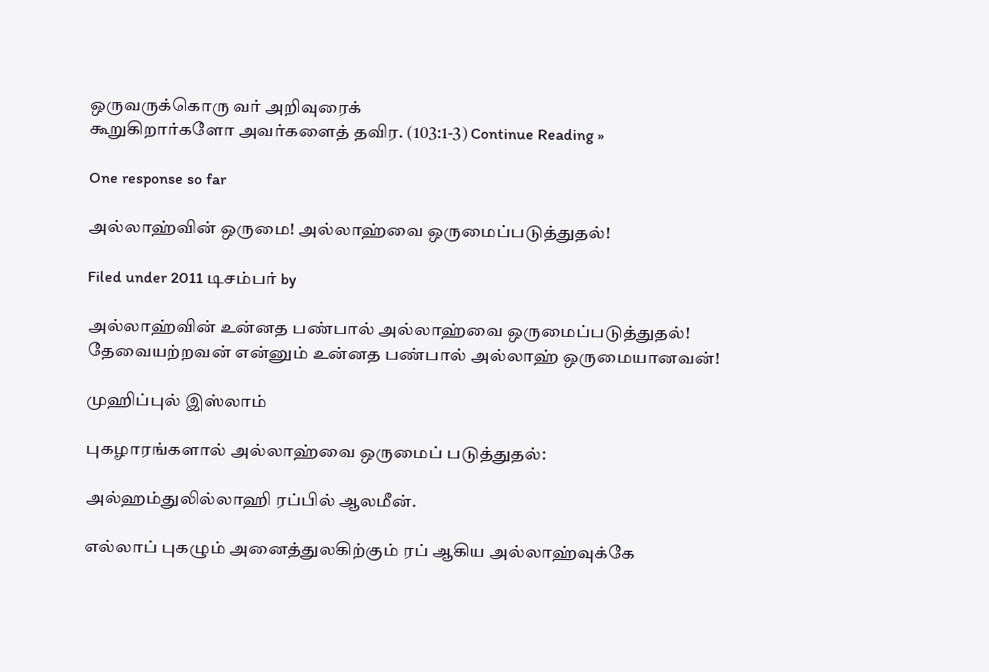ஒருவருக்கொரு வர் அறிவுரைக்
கூறுகிறார்களோ அவர்களைத் தவிர. (103:1-3) Continue Reading »

One response so far

அல்லாஹ்வின் ஒருமை! அல்லாஹ்வை ஒருமைப்படுத்துதல்!

Filed under 2011 டிசம்பர் by

அல்லாஹ்வின் உன்னத பண்பால் அல்லாஹ்வை ஒருமைப்படுத்துதல்!
தேவையற்றவன் என்னும் உன்னத பண்பால் அல்லாஹ் ஒருமையானவன்!

முஹிப்புல் இஸ்லாம்

புகழாரங்களால் அல்லாஹ்வை ஒருமைப் படுத்துதல்:

அல்ஹம்துலில்லாஹி ரப்பில் ஆலமீன்.

எல்லாப் புகழும் அனைத்துலகிற்கும் ரப் ஆகிய அல்லாஹ்வுக்கே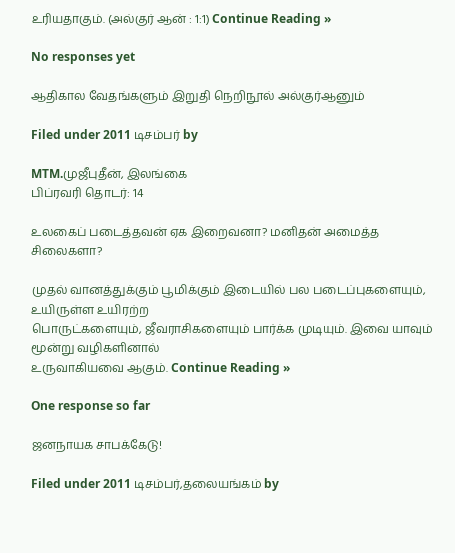உரியதாகும். (அல்குர் ஆன் : 1:1) Continue Reading »

No responses yet

ஆதிகால வேதங்களும் இறுதி நெறிநூல் அல்குர்ஆனும்

Filed under 2011 டிசம்பர் by

MTM.முஜீபுதீன், இலங்கை
பிப்ரவரி தொடர்: 14

உலகைப் படைத்தவன் ஏக இறைவனா? மனிதன் அமைத்த சிலைகளா?

முதல் வானத்துக்கும் பூமிக்கும் இடையில் பல படைப்புகளையும், உயிருள்ள உயிரற்ற
பொருட்களையும், ஜீவராசிகளையும் பார்க்க முடியும். இவை யாவும் மூன்று வழிகளினால்
உருவாகியவை ஆகும். Continue Reading »

One response so far

ஜனநாயக சாபக்கேடு!

Filed under 2011 டிசம்பர்,தலையங்கம் by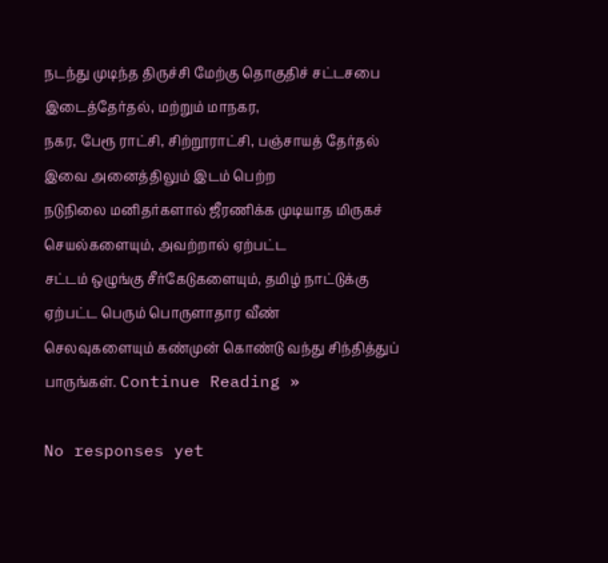நடந்து முடிந்த திருச்சி மேற்கு தொகுதிச் சட்டசபை இடைத்தேர்தல், மற்றும் மாநகர,
நகர, பேரூ ராட்சி, சிற்றூராட்சி, பஞ்சாயத் தேர்தல் இவை அனைத்திலும் இடம் பெற்ற
நடுநிலை மனிதர்களால் ஜீரணிக்க முடியாத மிருகச் செயல்களையும், அவற்றால் ஏற்பட்ட
சட்டம் ஒழுங்கு சீர்கேடுகளையும், தமிழ் நாட்டுக்கு ஏற்பட்ட பெரும் பொருளாதார வீண்
செலவுகளையும் கண்முன் கொண்டு வந்து சிந்தித்துப் பாருங்கள். Continue Reading »

No responses yet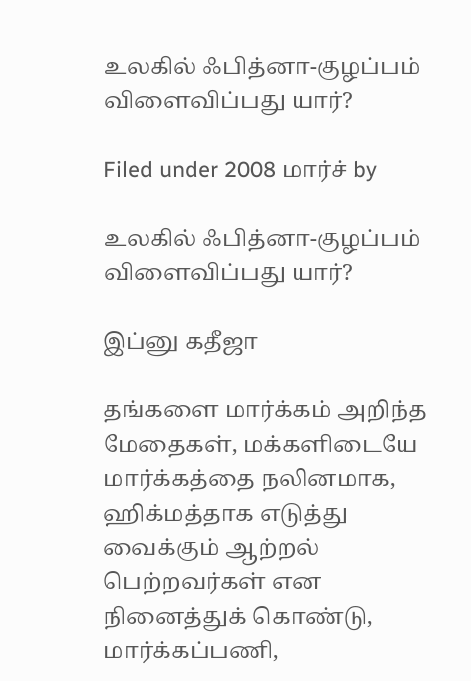உலகில் ஃபித்னா-குழப்பம் விளைவிப்பது யார்?

Filed under 2008 மார்ச் by

உலகில் ஃபித்னா-குழப்பம் விளைவிப்பது யார்?

இப்னு கதீஜா

தங்களை மார்க்கம் அறிந்த மேதைகள், மக்களிடையே மார்க்கத்தை நலினமாக, ஹிக்மத்தாக எடுத்து வைக்கும் ஆற்றல் பெற்றவர்கள் என நினைத்துக் கொண்டு, மார்க்கப்பணி,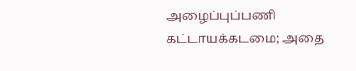அழைப்புப்பணி கட்டாயக்கடமை; அதை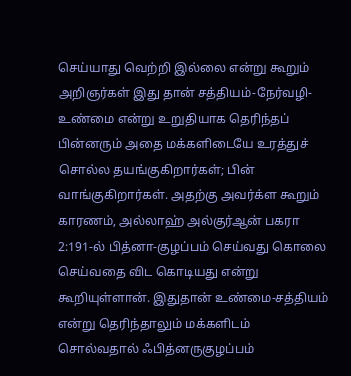செய்யாது வெற்றி இல்லை என்று கூறும் அறிஞர்கள் இது தான் சத்தியம்-நேர்வழி-உண்மை என்று உறுதியாக தெரிந்தப் பின்னரும் அதை மக்களிடையே உரத்துச் சொல்ல தயங்குகிறார்கள்; பின் வாங்குகிறார்கள். அதற்கு அவர்க்ள கூறும் காரணம், அல்லாஹ் அல்குர்ஆன் பகரா 2:191-ல் பித்னா-குழப்பம் செய்வது கொலை செய்வதை விட கொடியது என்று கூறியுள்ளான். இதுதான் உண்மை-சத்தியம் என்று தெரிந்தாலும் மக்களிடம் சொல்வதால் ஃபித்னருகுழப்பம்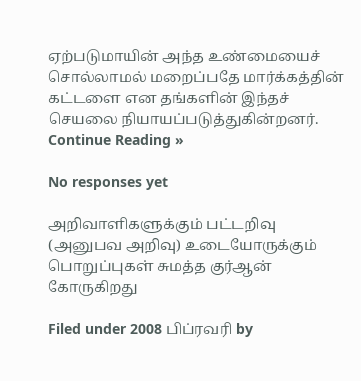ஏற்படுமாயின் அந்த உண்மையைச் சொல்லாமல் மறைப்பதே மார்க்கத்தின் கட்டளை என தங்களின் இந்தச் செயலை நியாயப்படுத்துகின்றனர். Continue Reading »

No responses yet

அறிவாளிகளுக்கும் பட்டறிவு (அனுபவ அறிவு) உடையோருக்கும் பொறுப்புகள் சுமத்த குர்ஆன் கோருகிறது

Filed under 2008 பிப்ரவரி by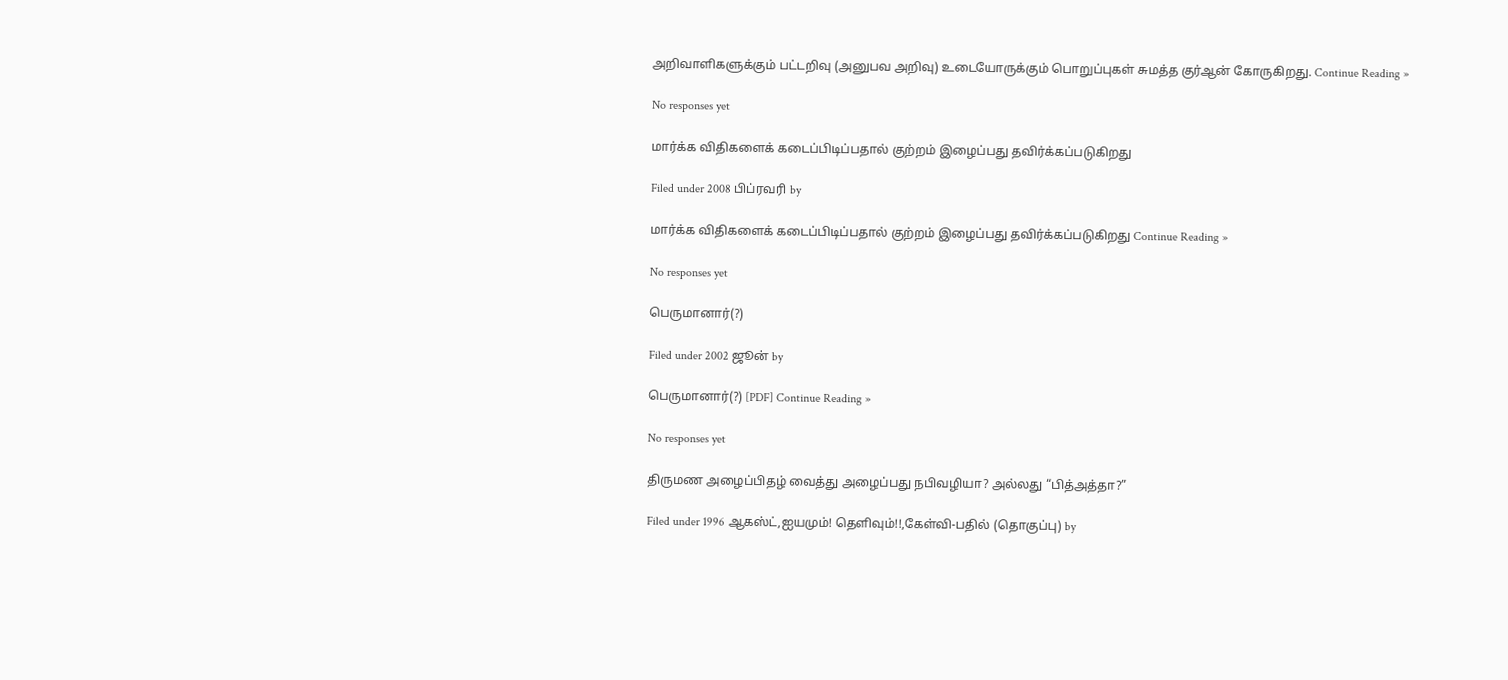அறிவாளிகளுக்கும் பட்டறிவு (அனுபவ அறிவு) உடையோருக்கும் பொறுப்புகள் சுமத்த குர்ஆன் கோருகிறது. Continue Reading »

No responses yet

மார்க்க விதிகளைக் கடைப்பிடிப்பதால் குற்றம் இழைப்பது தவிர்க்கப்படுகிறது

Filed under 2008 பிப்ரவரி by

மார்க்க விதிகளைக் கடைப்பிடிப்பதால் குற்றம் இழைப்பது தவிர்க்கப்படுகிறது Continue Reading »

No responses yet

பெருமானார்(?)

Filed under 2002 ஜூன் by

பெருமானார்(?) [PDF] Continue Reading »

No responses yet

திருமண அழைப்பிதழ் வைத்து அழைப்பது நபிவழியா? அல்லது “பித்அத்தா?”

Filed under 1996 ஆகஸ்ட்,ஐயமும்! தெளிவும்!!,கேள்வி-பதில் (தொகுப்பு) by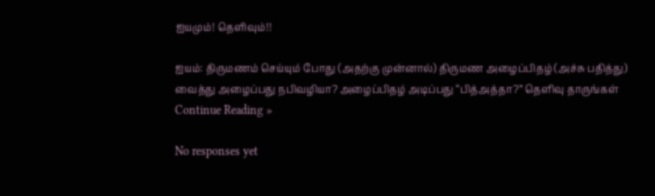ஐயமும்! தெளிவும்!!

ஐயம்: திருமணம் செய்யும் போது (அதற்கு முன்னால்) திருமண அழைப்பிதழ் (அச்சு பதித்து) வைத்து அழைப்பது நபிவழியா? அழைப்பிதழ் அடிப்பது “பித்அத்தா?” தெளிவு தாருங்கள் Continue Reading »

No responses yet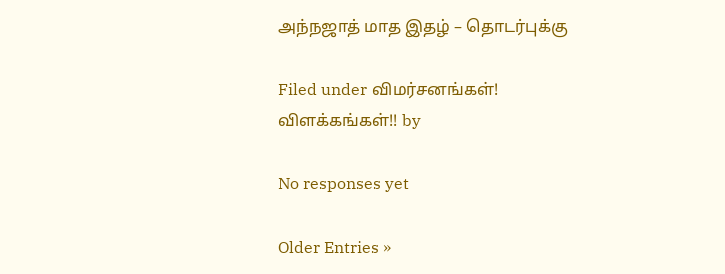அந்நஜாத் மாத இதழ் – தொடர்புக்கு

Filed under விமர்சனங்கள்! விளக்கங்கள்!! by

No responses yet

Older Entries »